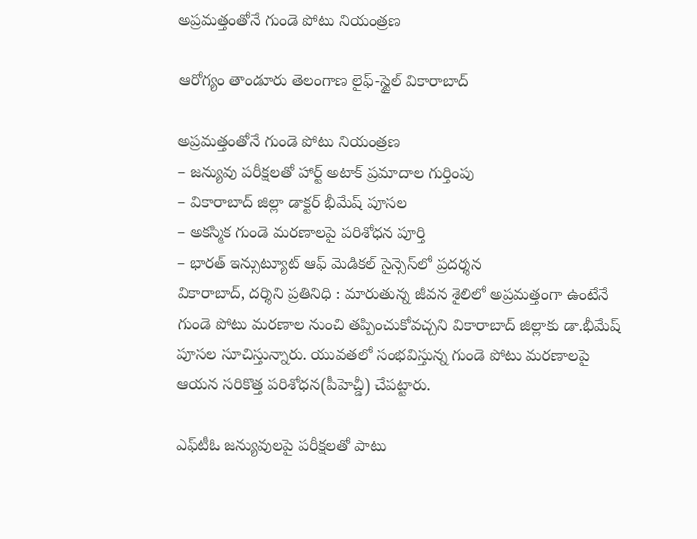అప్రమత్తంతోనే గుండె పోటు నియంత్రణ

ఆరోగ్యం తాండూరు తెలంగాణ లైఫ్-స్టైల్ వికారాబాద్

అప్రమత్తంతోనే గుండె పోటు నియంత్రణ
– జన్యువు పరీక్షలతో హార్ట్ అటాక్‌ ప్రమాదాల గుర్తింపు
– వికారాబాద్‌ జిల్లా డాక్టర్ భీమేష్‌ పూసల
– అకస్మిక గుండె మరణాలపై పరిశోధన పూర్తి
– భారత్ ఇన్సుట్యూట్‌ ఆఫ్‌ మెడికల్ సైన్సెస్‌లో ప్రదర్శన
వికారాబాద్, దర్శిని ప్రతినిధి : మారుతున్న జీవన శైలిలో అప్రమత్తంగా ఉంటేనే గుండె పోటు మరణాల నుంచి తప్పించుకోవచ్చని వికారాబాద్‌ జిల్లాకు డా.భీమేష్ పూసల సూచిస్తున్నారు. యువతలో సంభవిస్తున్న గుండె పోటు మరణాలపై ఆయన సరికొత్త పరిశోధన(పీహెచ్డీ) చేపట్టారు.

ఎఫ్‌టీఓ జన్యువులపై పరీక్షలతో పాటు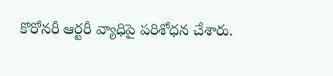కొరోనరీ ఆర్టరీ వ్యాధిపై పరిశోధన చేశారు.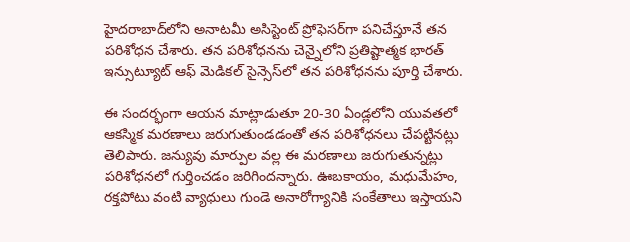హైదరాబాద్‌లోని అనాటమీ అసిస్టెంట్ ప్రోఫెసర్‌గా పనిచేస్తూనే తన పరిశోధన చేశారు. తన పరిశోధనను చెన్నైలోని ప్రతిష్టాత్మక భారత్‌ ఇన్సుట్యూట్ ఆఫ్‌ మెడికల్ సైన్సెస్‌లో తన పరిశోధనను పూర్తి చేశారు.

ఈ సందర్భంగా ఆయన మాట్లాడుతూ 20-30 ఏండ్లలోని యువతలో ఆకస్మిక మరణాలు జరుగుతుండడంతో తన పరిశోధనలు చేపట్టినట్లు తెలిపారు. జన్యువు మార్పుల వల్ల ఈ మరణాలు జరుగుతున్నట్లు పరిశోధనలో గుర్తించడం జరిగిందన్నారు. ఊబకాయం, మధుమేహం, రక్తపోటు వంటి వ్యాధులు గుండె అనారోగ్యానికి సంకేతాలు ఇస్తాయని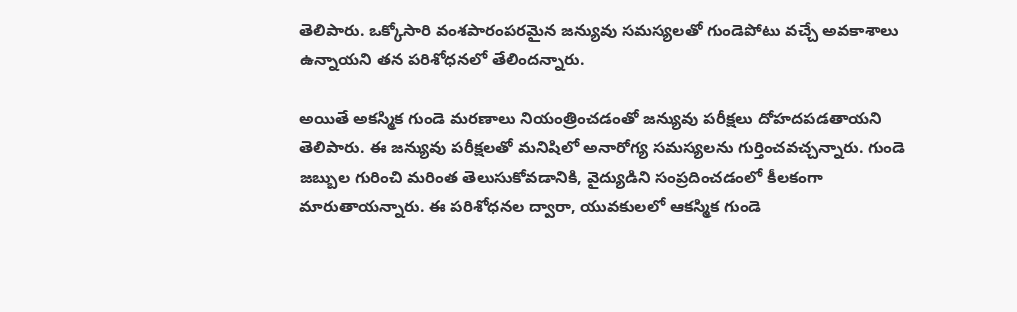తెలిపారు. ఒక్కోసారి వంశపారంపరమైన జన్యువు సమస్యలతో గుండెపోటు వచ్చే అవకాశాలు ఉన్నాయని తన పరిశోధనలో తేలిందన్నారు.

అయితే అకస్మిక గుండె మరణాలు నియంత్రించడంతో జన్యువు పరీక్షలు దోహదపడతాయని తెలిపారు. ఈ జన్యువు పరీక్షలతో మనిషిలో అనారోగ్య సమస్యలను గుర్తించవచ్చన్నారు. గుండె జబ్బుల గురించి మరింత తెలుసుకోవడానికి, వైద్యుడిని సంప్రదించడంలో కీలకంగా మారుతాయన్నారు. ఈ పరిశోధనల ద్వారా, యువకులలో ఆకస్మిక గుండె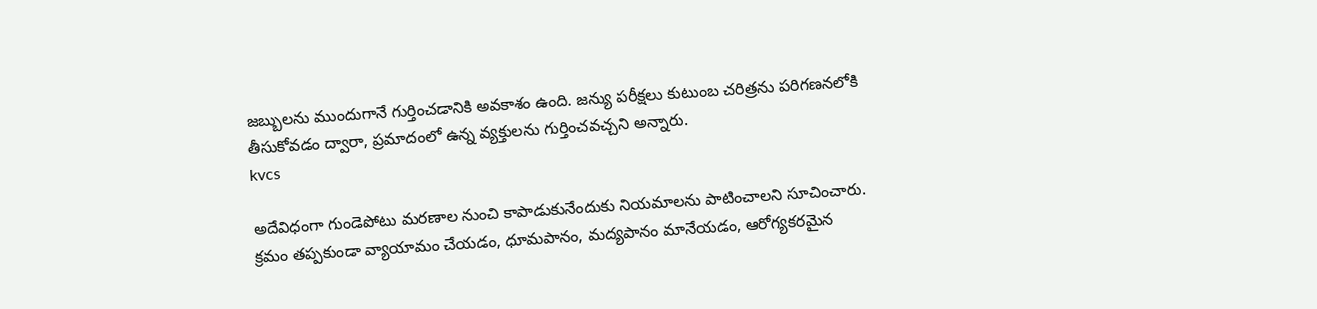జబ్బులను ముందుగానే గుర్తించడానికి అవకాశం ఉంది. జన్యు పరీక్షలు కుటుంబ చరిత్రను పరిగణనలోకి తీసుకోవడం ద్వారా, ప్రమాదంలో ఉన్న వ్యక్తులను గుర్తించవచ్చని అన్నారు.
kvcs

అదేవిధంగా గుండెపోటు మరణాల నుంచి కాపాడుకునేందుకు నియమాలను పాటించాలని సూచించారు. క్రమం తప్పకుండా వ్యాయామం చేయడం, ధూమపానం, మద్యపానం మానేయడం, ఆరోగ్యకరమైన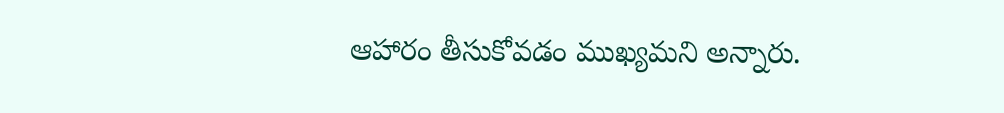ఆహారం తీసుకోవడం ముఖ్యమని అన్నారు.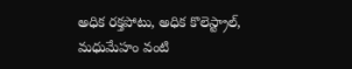అధిక రక్తపోటు, అధిక కొలెస్ట్రాల్, మధుమేహం వంటి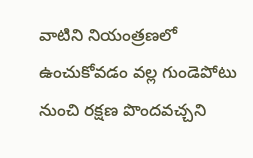వాటిని నియంత్రణలో ఉంచుకోవడం వల్ల గుండెపోటు నుంచి రక్షణ పొందవచ్చని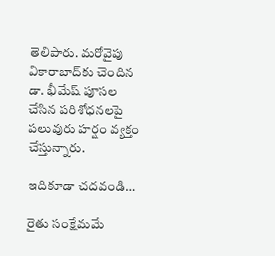తెలిపారు. మరోవైపు వికారాబాద్‌కు చెందిన డా. భీమేష్‌ పూసల చేసిన పరిశోధనలపై పలువురు హర్షం వ్యక్తం చేస్తున్నారు.

ఇదికూడా చదవండి…

రైతు సంక్షేమమే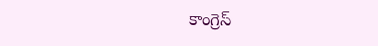కాంగ్రెస్‌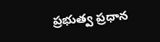ప్రభుత్వ ప్రధాన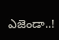ఎజెండా..!